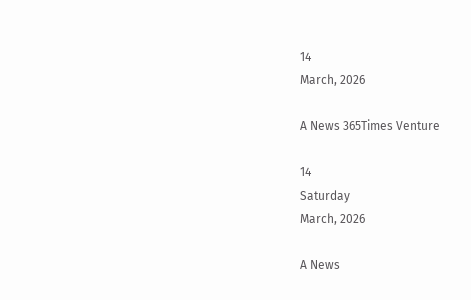14
March, 2026

A News 365Times Venture

14
Saturday
March, 2026

A News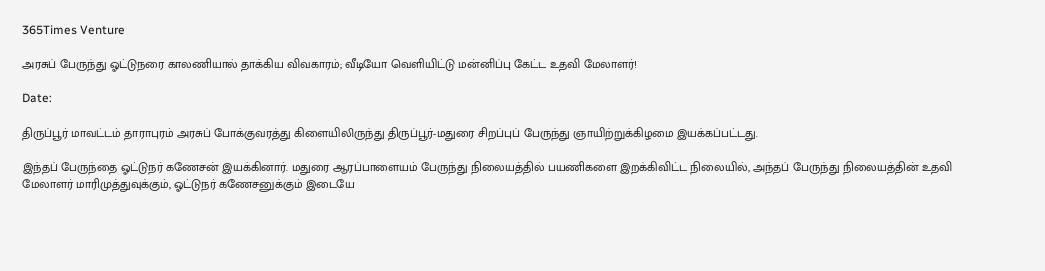365Times Venture

அரசுப் பேருந்து ஓட்டுநரை காலணியால் தாக்கிய விவகாரம்; வீடியோ வெளியிட்டு மன்னிப்பு கேட்ட உதவி மேலாளர்!

Date:

திருப்பூர் மாவட்டம் தாராபுரம் அரசுப் போக்குவரத்து கிளையிலிருந்து திருப்பூர்-மதுரை சிறப்புப் பேருந்து ஞாயிற்றுக்கிழமை இயக்கப்பட்டது.

இந்தப் பேருந்தை ஓட்டுநர் கணேசன் இயக்கினார். மதுரை ஆரப்பாளையம் பேருந்து நிலையத்தில் பயணிகளை இறக்கிவிட்ட நிலையில், அந்தப் பேருந்து நிலையத்தின் உதவி மேலாளர் மாரிமுத்துவுக்கும், ஓட்டுநர் கணேசனுக்கும் இடையே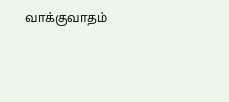வாக்குவாதம்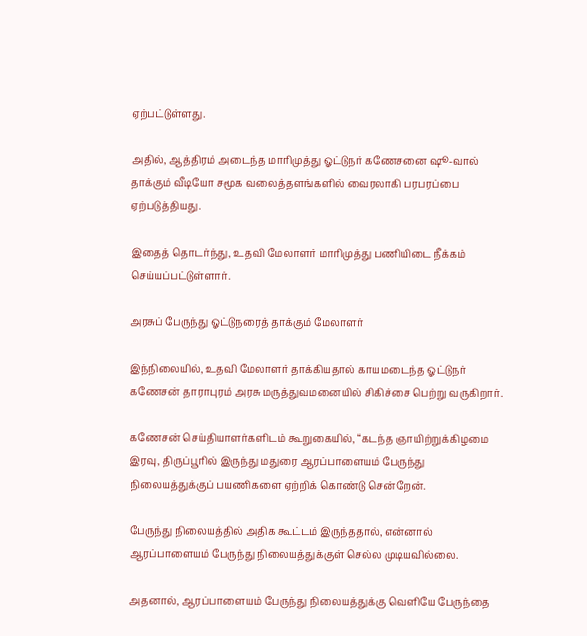ஏற்பட்டுள்ளது.

அதில், ஆத்திரம் அடைந்த மாரிமுத்து ஓட்டுநர் கணேசனை ஷூ-வால் தாக்கும் வீடியோ சமூக வலைத்தளங்களில் வைரலாகி பரபரப்பை ஏற்படுத்தியது.

இதைத் தொடர்ந்து, உதவி மேலாளர் மாரிமுத்து பணியிடை நீக்கம் செய்யப்பட்டுள்ளார்.

அரசுப் பேருந்து ஓட்டுநரைத் தாக்கும் மேலாளர்

இந்நிலையில், உதவி மேலாளர் தாக்கியதால் காயமடைந்த ஓட்டுநர் கணேசன் தாராபுரம் அரசு மருத்துவமனையில் சிகிச்சை பெற்று வருகிறார்.

கணேசன் செய்தியாளர்களிடம் கூறுகையில், “கடந்த ஞாயிற்றுக்கிழமை இரவு, திருப்பூரில் இருந்து மதுரை ஆரப்பாளையம் பேருந்து நிலையத்துக்குப் பயணிகளை ஏற்றிக் கொண்டு சென்றேன்.

பேருந்து நிலையத்தில் அதிக கூட்டம் இருந்ததால், என்னால் ஆரப்பாளையம் பேருந்து நிலையத்துக்குள் செல்ல முடியவில்லை.

அதனால், ஆரப்பாளையம் பேருந்து நிலையத்துக்கு வெளியே பேருந்தை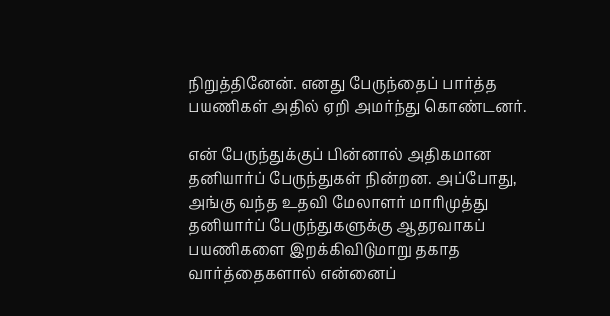நிறுத்தினேன். எனது பேருந்தைப் பார்த்த பயணிகள் அதில் ஏறி அமர்ந்து கொண்டனர்.

என் பேருந்துக்குப் பின்னால் அதிகமான தனியார்ப் பேருந்துகள் நின்றன. அப்போது, அங்கு வந்த உதவி மேலாளர் மாரிமுத்து தனியார்ப் பேருந்துகளுக்கு ஆதரவாகப் பயணிகளை இறக்கிவிடுமாறு தகாத வார்த்தைகளால் என்னைப்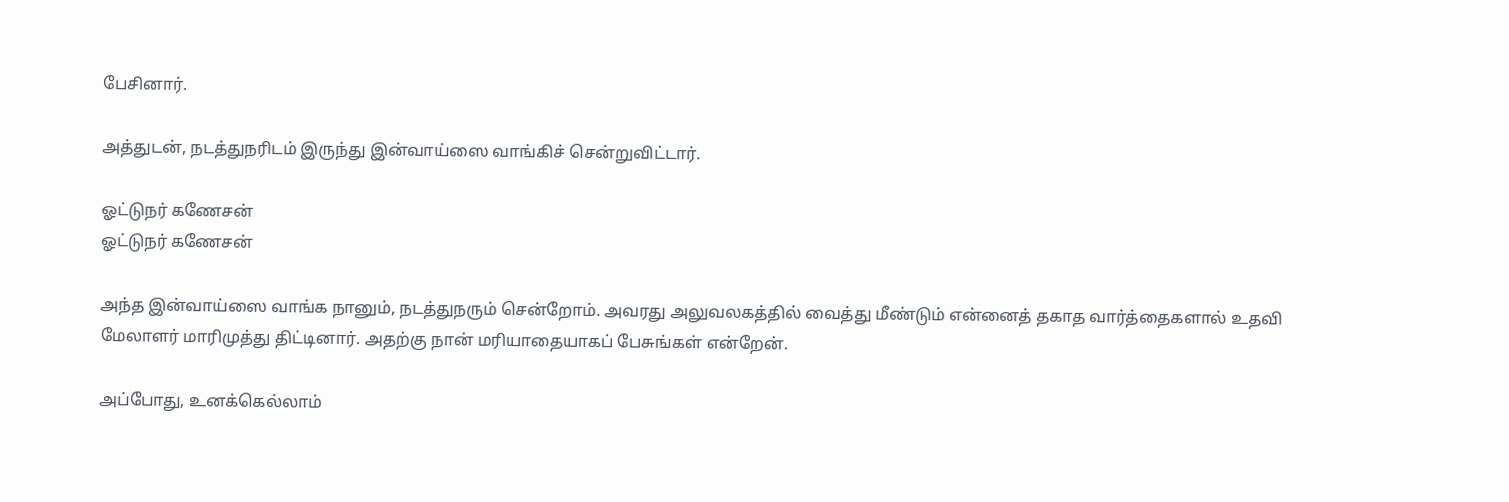பேசினார்.

அத்துடன், நடத்துநரிடம் இருந்து இன்வாய்ஸை வாங்கிச் சென்றுவிட்டார்.

ஓட்டுநர் கணேசன்
ஓட்டுநர் கணேசன்

அந்த இன்வாய்ஸை வாங்க நானும், நடத்துநரும் சென்றோம். அவரது அலுவலகத்தில் வைத்து மீண்டும் என்னைத் தகாத வார்த்தைகளால் உதவி மேலாளர் மாரிமுத்து திட்டினார். அதற்கு நான் மரியாதையாகப் பேசுங்கள் என்றேன்.

அப்போது, உனக்கெல்லாம்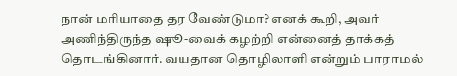நான் மரியாதை தர வேண்டுமா? எனக் கூறி, அவர் அணிந்திருந்த ஷூ-வைக் கழற்றி என்னைத் தாக்கத் தொடங்கினார். வயதான தொழிலாளி என்றும் பாராமல்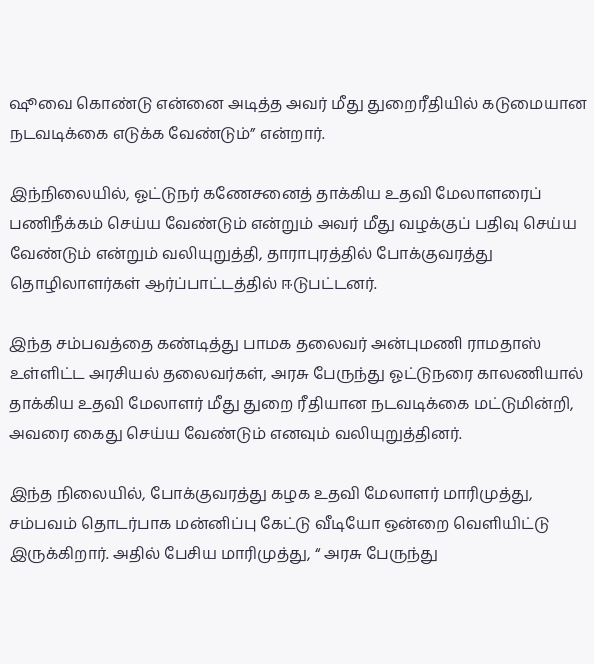ஷூவை கொண்டு என்னை அடித்த அவர் மீது துறைரீதியில் கடுமையான நடவடிக்கை எடுக்க வேண்டும்” என்றார்.

இந்நிலையில், ஓட்டுநர் கணேசனைத் தாக்கிய உதவி மேலாளரைப் பணிநீக்கம் செய்ய வேண்டும் என்றும் அவர் மீது வழக்குப் பதிவு செய்ய வேண்டும் என்றும் வலியுறுத்தி, தாராபுரத்தில் போக்குவரத்து தொழிலாளர்கள் ஆர்ப்பாட்டத்தில் ஈடுபட்டனர்.

இந்த சம்பவத்தை கண்டித்து பாமக தலைவர் அன்புமணி ராமதாஸ் உள்ளிட்ட அரசியல் தலைவர்கள், அரசு பேருந்து ஓட்டுநரை காலணியால் தாக்கிய உதவி மேலாளர் மீது துறை ரீதியான நடவடிக்கை மட்டுமின்றி, அவரை கைது செய்ய வேண்டும் எனவும் வலியுறுத்தினர்.

இந்த நிலையில், போக்குவரத்து கழக உதவி மேலாளர் மாரிமுத்து, சம்பவம் தொடர்பாக மன்னிப்பு கேட்டு வீடியோ ஒன்றை வெளியிட்டு இருக்கிறார். அதில் பேசிய மாரிமுத்து, “ அரசு பேருந்து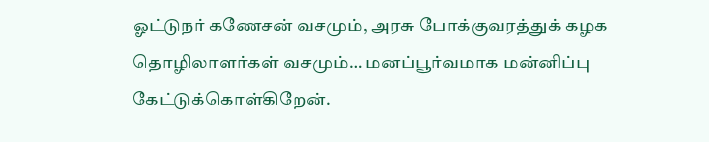ஓட்டுநர் கணேசன் வசமும், அரசு போக்குவரத்துக் கழக தொழிலாளர்கள் வசமும்… மனப்பூர்வமாக மன்னிப்பு கேட்டுக்கொள்கிறேன்.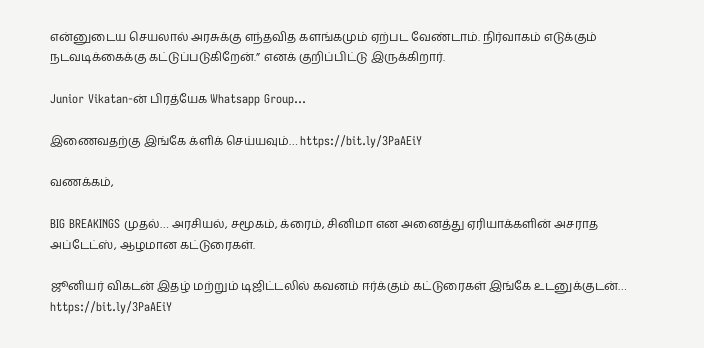என்னுடைய செயலால் அரசுக்கு எந்தவித களங்கமும் ஏற்பட வேண்டாம். நிர்வாகம் எடுக்கும் நடவடிக்கைக்கு கட்டுப்படுகிறேன்.” எனக் குறிப்பிட்டு இருக்கிறார்.

Junior Vikatan-ன் பிரத்யேக Whatsapp Group…

இணைவதற்கு இங்கே க்ளிக் செய்யவும்… https://bit.ly/3PaAEiY

வணக்கம்,

BIG BREAKINGS முதல்… அரசியல், சமூகம், க்ரைம், சினிமா என அனைத்து ஏரியாக்களின் அசராத அப்டேட்ஸ், ஆழமான கட்டுரைகள்.

ஜூனியர் விகடன் இதழ் மற்றும் டிஜிட்டலில் கவனம் ஈர்க்கும் கட்டுரைகள் இங்கே உடனுக்குடன்… https://bit.ly/3PaAEiY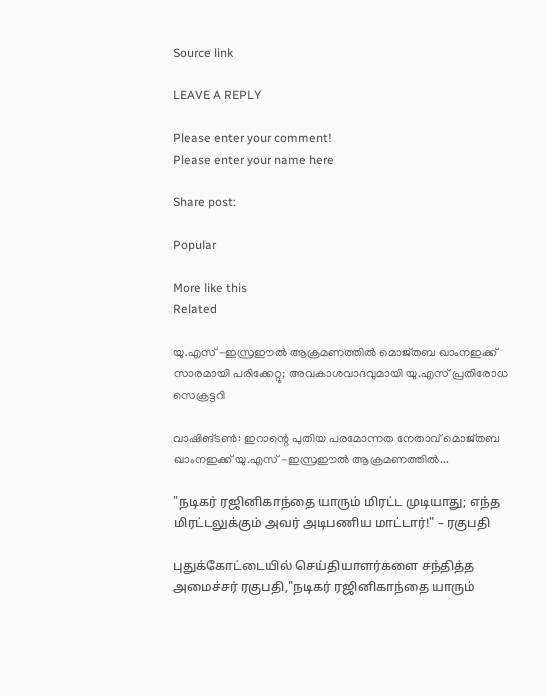Source link

LEAVE A REPLY

Please enter your comment!
Please enter your name here

Share post:

Popular

More like this
Related

യു.എസ് -ഇസ്രഈല്‍ ആക്രമണത്തില്‍ മൊജ്തബ ഖാംനഇക്ക് സാരമായി പരിക്കേറ്റു; അവകാശവാദവുമായി യു.എസ് പ്രതിരോധ സെക്രട്ടറി

വാഷിങ്ടണ്‍: ഇറാന്റെ പുതിയ പരമോന്നത നേതാവ് മൊജ്തബ ഖാംനഇക്ക് യു.എസ് -ഇസ്രഈല്‍ ആക്രമണത്തില്‍...

"நடிகர் ரஜினிகாந்தை யாரும் மிரட்ட முடியாது; எந்த மிரட்டலுக்கும் அவர் அடிபணிய மாட்டார்!" – ரகுபதி

புதுக்கோட்டையில் செய்தியாளர்களை சந்தித்த அமைச்சர் ரகுபதி,"நடிகர் ரஜினிகாந்தை யாரும்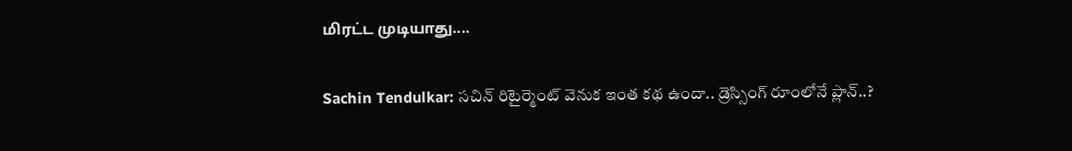மிரட்ட முடியாது....

Sachin Tendulkar: సచిన్ రిటైర్మెంట్ వెనుక ఇంత కథ ఉందా.. డ్రెస్సింగ్ రూంలోనే ప్లాన్..?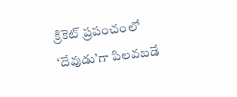క్రికెట్ ప్రపంచంలో ‘దేవుడు’గా పిలవబడే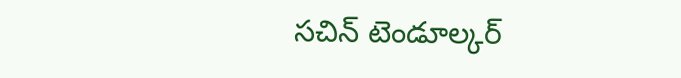సచిన్ టెండూల్కర్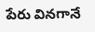పేరు వినగానే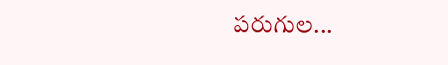పరుగుల...